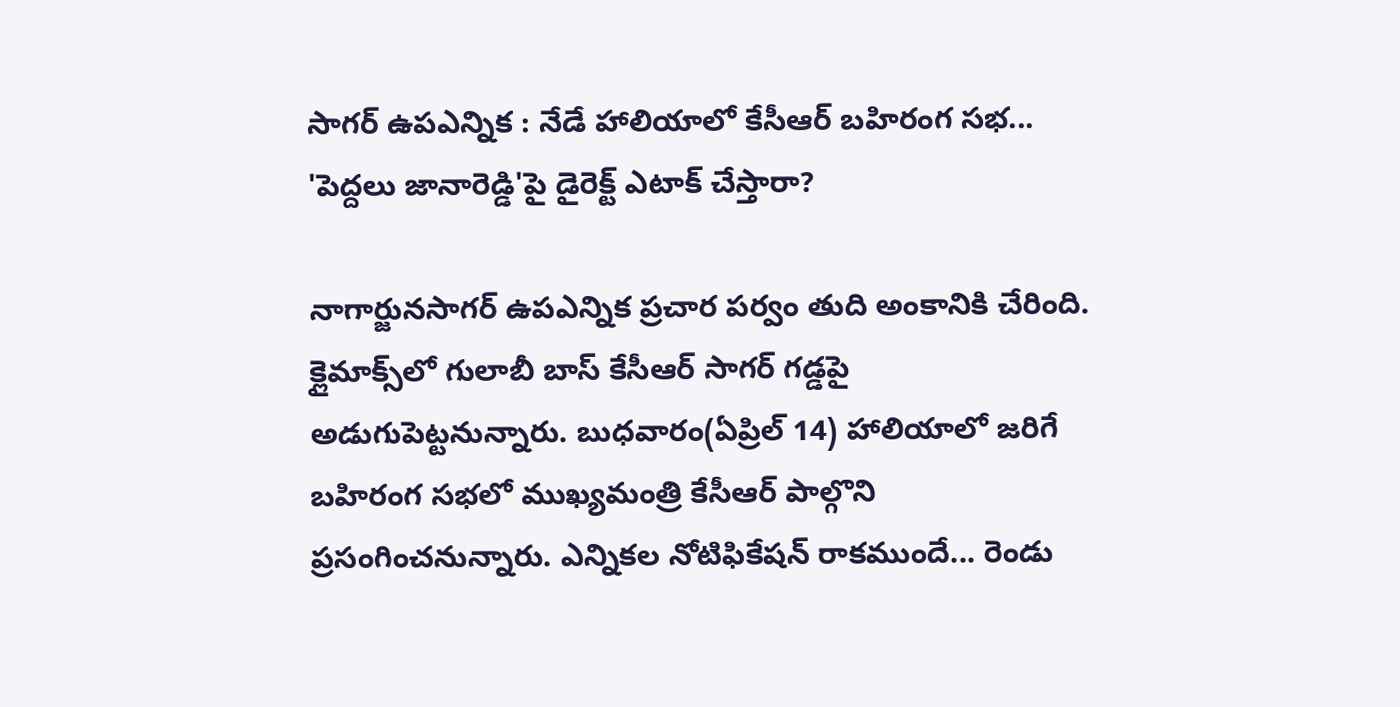సాగర్ ఉపఎన్నిక : నేడే హాలియాలో కేసీఆర్ బహిరంగ సభ... 'పెద్దలు జానారెడ్డి'పై డైరెక్ట్ ఎటాక్ చేస్తారా?

నాగార్జునసాగర్ ఉపఎన్నిక ప్రచార పర్వం తుది అంకానికి చేరింది. క్లైమాక్స్‌లో గులాబీ బాస్ కేసీఆర్ సాగర్ గడ్డపై అడుగుపెట్టనున్నారు. బుధవారం(ఏప్రిల్ 14) హాలియాలో జరిగే బహిరంగ సభలో ముఖ్యమంత్రి కేసీఆర్ పాల్గొని ప్రసంగించనున్నారు. ఎన్నికల నోటిఫికేషన్ రాకముందే... రెండు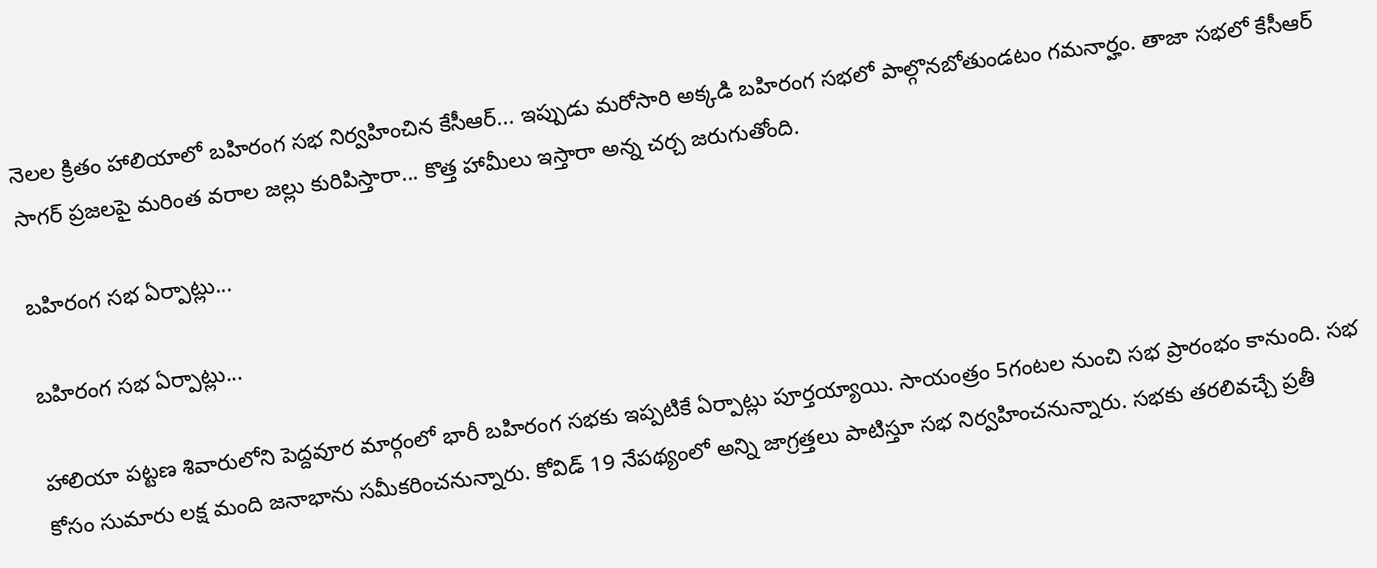నెలల క్రితం హాలియాలో బహిరంగ సభ నిర్వహించిన కేసీఆర్... ఇప్పుడు మరోసారి అక్కడి బహిరంగ సభలో పాల్గొనబోతుండటం గమనార్హం. తాజా సభలో కేసీఆర్ సాగర్ ప్రజలపై మరింత వరాల జల్లు కురిపిస్తారా... కొత్త హామీలు ఇస్తారా అన్న చర్చ జరుగుతోంది.

బహిరంగ సభ ఏర్పాట్లు...

బహిరంగ సభ ఏర్పాట్లు...

హాలియా పట్టణ శివారులోని పెద్దవూర మార్గంలో భారీ బహిరంగ సభకు ఇప్పటికే ఏర్పాట్లు పూర్తయ్యాయి. సాయంత్రం 5గంటల నుంచి సభ ప్రారంభం కానుంది. సభ కోసం సుమారు లక్ష మంది జనాభాను సమీకరించనున్నారు. కోవిడ్ 19 నేపథ్యంలో అన్ని జాగ్రత్తలు పాటిస్తూ సభ నిర్వహించనున్నారు. సభకు తరలివచ్చే ప్రతీ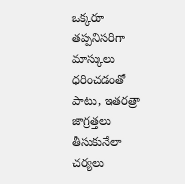ఒక్కరూ తప్పనిసరిగా మాస్కులు ధరించడంతో పాటు, ఇతరత్రా జాగ్రత్తలు తీసుకునేలా చర్యలు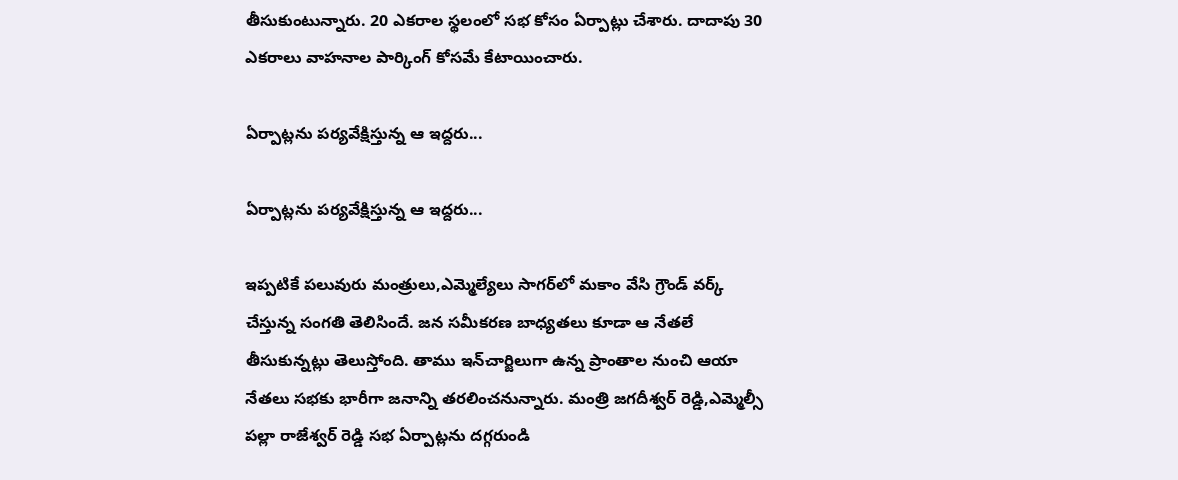తీసుకుంటున్నారు. 20 ఎకరాల స్థలంలో సభ కోసం ఏర్పాట్లు చేశారు. దాదాపు 30 ఎకరాలు వాహనాల పార్కింగ్ కోసమే కేటాయించారు.

ఏర్పాట్లను పర్యవేక్షిస్తున్న ఆ ఇద్దరు...

ఏర్పాట్లను పర్యవేక్షిస్తున్న ఆ ఇద్దరు...

ఇప్పటికే పలువురు మంత్రులు,ఎమ్మెల్యేలు సాగర్‌లో మకాం వేసి గ్రౌండ్ వర్క్ చేస్తున్న సంగతి తెలిసిందే. జన సమీకరణ బాధ్యతలు కూడా ఆ నేతలే తీసుకున్నట్లు తెలుస్తోంది. తాము ఇన్‌చార్జిలుగా ఉన్న ప్రాంతాల నుంచి ఆయా నేతలు సభకు భారీగా జనాన్ని తరలించనున్నారు. మంత్రి జగదీశ్వర్ రెడ్డి,ఎమ్మెల్సీ పల్లా రాజేశ్వర్ రెడ్డి సభ ఏర్పాట్లను దగ్గరుండి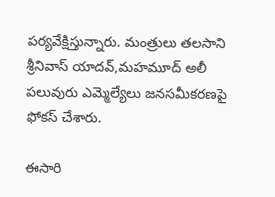పర్యవేక్షిస్తున్నారు. మంత్రులు తలసాని శ్రీనివాస్ యాదవ్,మహమూద్ అలీ పలువురు ఎమ్మెల్యేలు జనసమీకరణపై ఫోకస్ చేశారు.

ఈసారి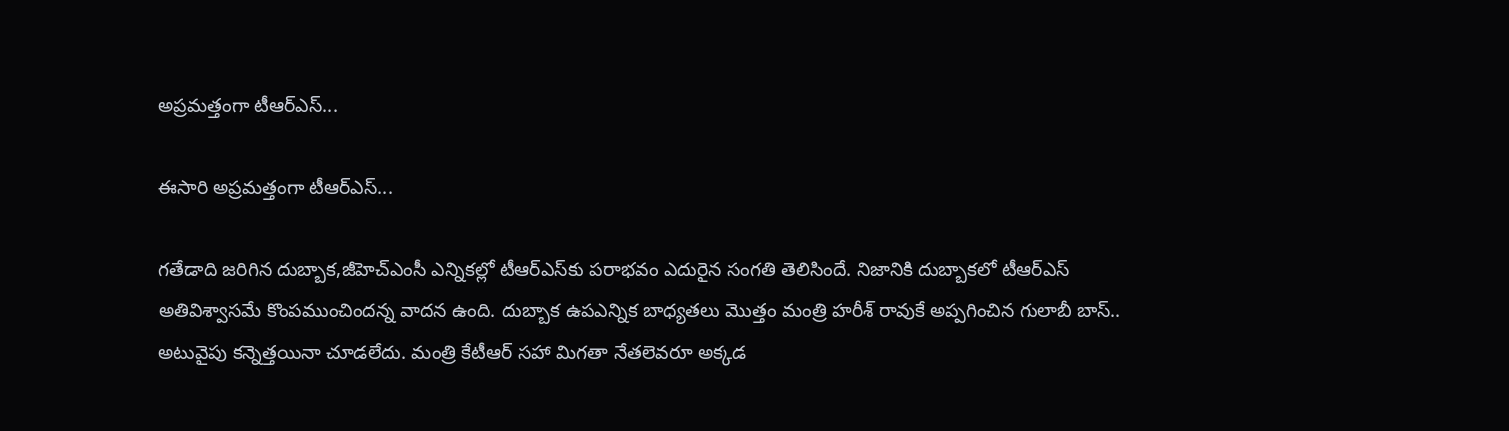అప్రమత్తంగా టీఆర్ఎస్...

ఈసారి అప్రమత్తంగా టీఆర్ఎస్...

గతేడాది జరిగిన దుబ్బాక,జీహెచ్ఎంసీ ఎన్నికల్లో టీఆర్ఎస్‌కు పరాభవం ఎదురైన సంగతి తెలిసిందే. నిజానికి దుబ్బాకలో టీఆర్ఎస్ అతివిశ్వాసమే కొంపముంచిందన్న వాదన ఉంది. దుబ్బాక ఉపఎన్నిక బాధ్యతలు మొత్తం మంత్రి హరీశ్ రావుకే అప్పగించిన గులాబీ బాస్.. అటువైపు కన్నెత్తయినా చూడలేదు. మంత్రి కేటీఆర్ సహా మిగతా నేతలెవరూ అక్కడ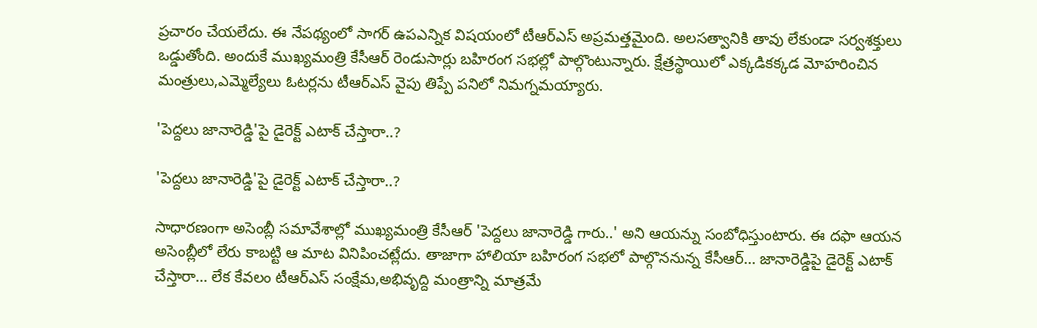ప్రచారం చేయలేదు. ఈ నేపథ్యంలో సాగర్ ఉపఎన్నిక విషయంలో టీఆర్ఎస్ అప్రమత్తమైంది. అలసత్వానికి తావు లేకుండా సర్వశక్తులు ఒడ్డుతోంది. అందుకే ముఖ్యమంత్రి కేసీఆర్ రెండుసార్లు బహిరంగ సభల్లో పాల్గొంటున్నారు. క్షేత్రస్థాయిలో ఎక్కడికక్కడ మోహరించిన మంత్రులు,ఎమ్మెల్యేలు ఓటర్లను టీఆర్ఎస్ వైపు తిప్పే పనిలో నిమగ్నమయ్యారు.

'పెద్దలు జానారెడ్డి'పై డైరెక్ట్ ఎటాక్ చేస్తారా..?

'పెద్దలు జానారెడ్డి'పై డైరెక్ట్ ఎటాక్ చేస్తారా..?

సాధారణంగా అసెంబ్లీ సమావేశాల్లో ముఖ్యమంత్రి కేసీఆర్ 'పెద్దలు జానారెడ్డి గారు..' అని ఆయన్ను సంబోధిస్తుంటారు. ఈ దఫా ఆయన అసెంబ్లీలో లేరు కాబట్టి ఆ మాట వినిపించట్లేదు. తాజాగా హాలియా బహిరంగ సభలో పాల్గొననున్న కేసీఆర్... జానారెడ్డిపై డైరెక్ట్ ఎటాక్ చేస్తారా... లేక కేవలం టీఆర్ఎస్ సంక్షేమ,అభివృద్ది మంత్రాన్ని మాత్రమే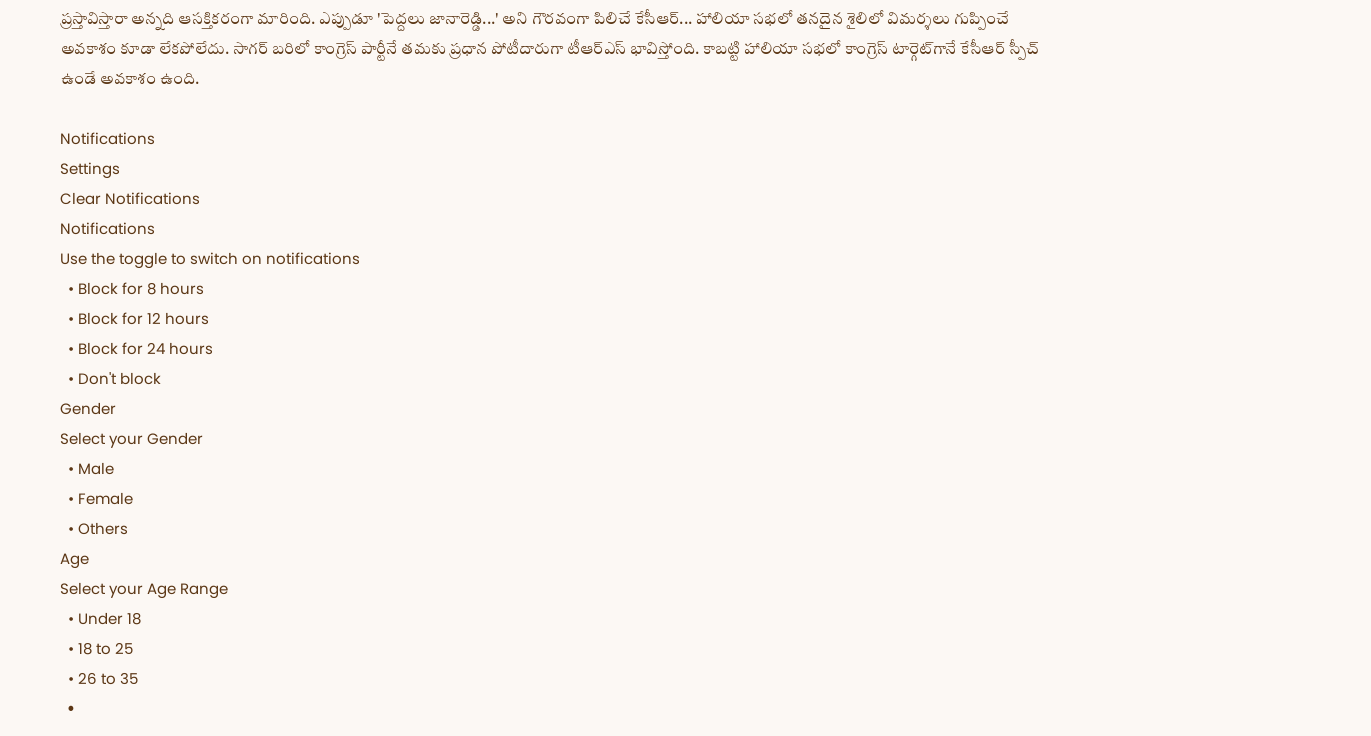ప్రస్తావిస్తారా అన్నది ఆసక్తికరంగా మారింది. ఎప్పుడూ 'పెద్దలు జానారెడ్డి...' అని గౌరవంగా పిలిచే కేసీఆర్... హాలియా సభలో తనదైన శైలిలో విమర్శలు గుప్పించే అవకాశం కూడా లేకపోలేదు. సాగర్ బరిలో కాంగ్రెస్‌ పార్టీనే తమకు ప్రధాన పోటీదారుగా టీఆర్ఎస్ భావిస్తోంది. కాబట్టి హాలియా సభలో కాంగ్రెస్‌ టార్గెట్‌గానే కేసీఆర్ స్పీచ్ ఉండే అవకాశం ఉంది.

Notifications
Settings
Clear Notifications
Notifications
Use the toggle to switch on notifications
  • Block for 8 hours
  • Block for 12 hours
  • Block for 24 hours
  • Don't block
Gender
Select your Gender
  • Male
  • Female
  • Others
Age
Select your Age Range
  • Under 18
  • 18 to 25
  • 26 to 35
  •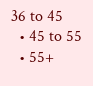36 to 45
  • 45 to 55
  • 55+